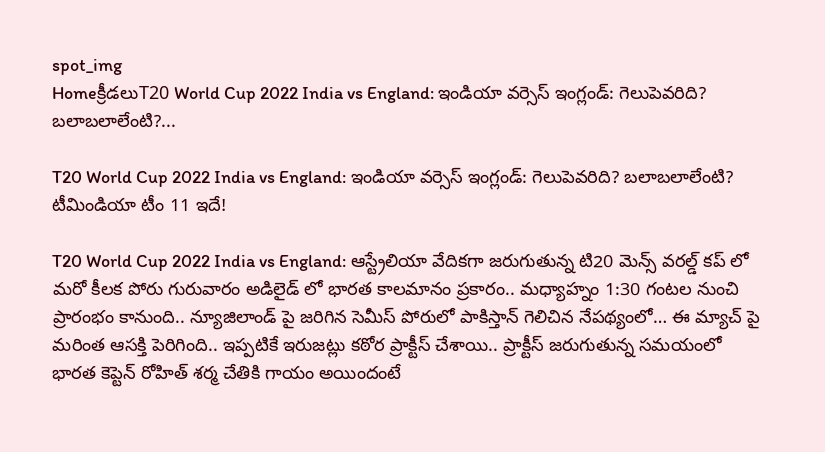spot_img
Homeక్రీడలుT20 World Cup 2022 India vs England: ఇండియా వర్సెస్ ఇంగ్లండ్: గెలుపెవరిది? బలాబలాలేంటి?...

T20 World Cup 2022 India vs England: ఇండియా వర్సెస్ ఇంగ్లండ్: గెలుపెవరిది? బలాబలాలేంటి? టీమిండియా టీం 11 ఇదే!

T20 World Cup 2022 India vs England: ఆస్ట్రేలియా వేదికగా జరుగుతున్న టి20 మెన్స్ వరల్డ్ కప్ లో మరో కీలక పోరు గురువారం అడిలైడ్ లో భారత కాలమానం ప్రకారం.. మధ్యాహ్నం 1:30 గంటల నుంచి ప్రారంభం కానుంది.. న్యూజిలాండ్ పై జరిగిన సెమీస్ పోరులో పాకిస్తాన్ గెలిచిన నేపథ్యంలో… ఈ మ్యాచ్ పై మరింత ఆసక్తి పెరిగింది.. ఇప్పటికే ఇరుజట్లు కఠోర ప్రాక్టీస్ చేశాయి.. ప్రాక్టీస్ జరుగుతున్న సమయంలో భారత కెప్టెన్ రోహిత్ శర్మ చేతికి గాయం అయిందంటే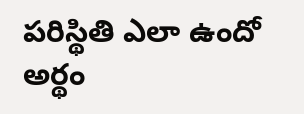పరిస్థితి ఎలా ఉందో అర్థం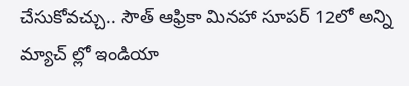చేసుకోవచ్చు.. సౌత్ ఆఫ్రికా మినహా సూపర్ 12లో అన్ని మ్యాచ్ ల్లో ఇండియా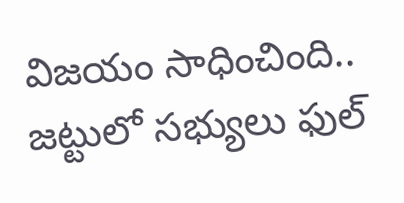విజయం సాధించింది.. జట్టులో సభ్యులు ఫుల్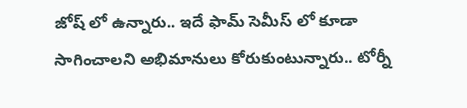జోష్ లో ఉన్నారు.. ఇదే ఫామ్ సెమీస్ లో కూడా సాగించాలని అభిమానులు కోరుకుంటున్నారు.. టోర్నీ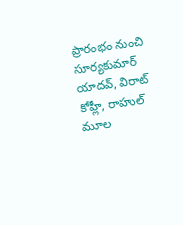ప్రారంభం నుంచి సూర్యకుమార్ యాదవ్, విరాట్ కోహ్లీ, రాహుల్ మూల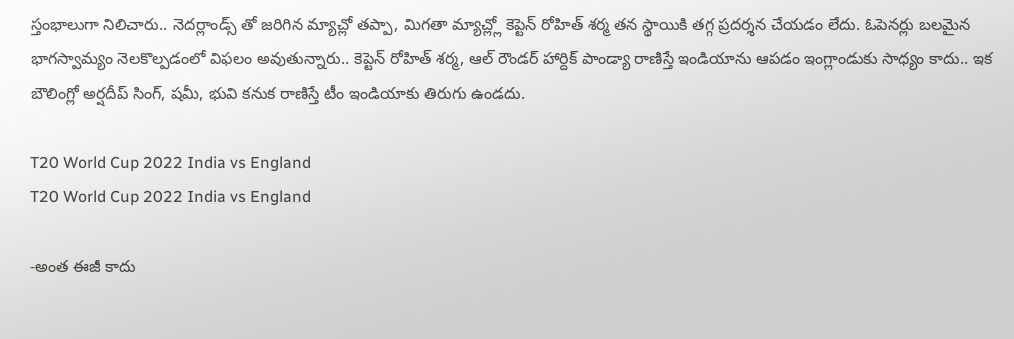స్తంభాలుగా నిలిచారు.. నెదర్లాండ్స్ తో జరిగిన మ్యాచ్లో తప్పా, మిగతా మ్యాచ్ల్లో కెప్టెన్ రోహిత్ శర్మ తన స్థాయికి తగ్గ ప్రదర్శన చేయడం లేదు. ఓపెనర్లు బలమైన భాగస్వామ్యం నెలకొల్పడంలో విఫలం అవుతున్నారు.. కెప్టెన్ రోహిత్ శర్మ, ఆల్ రౌండర్ హార్దిక్ పాండ్యా రాణిస్తే ఇండియాను ఆపడం ఇంగ్లాండుకు సాధ్యం కాదు.. ఇక బౌలింగ్లో అర్షదీప్ సింగ్, షమీ, భువి కనుక రాణిస్తే టీం ఇండియాకు తిరుగు ఉండదు.

T20 World Cup 2022 India vs England
T20 World Cup 2022 India vs England

-అంత ఈజీ కాదు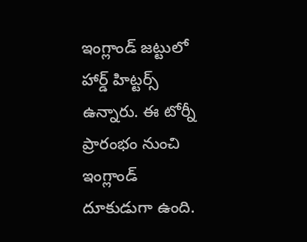ఇంగ్లాండ్ జట్టులో హార్డ్ హిట్టర్స్ ఉన్నారు. ఈ టోర్నీ ప్రారంభం నుంచి ఇంగ్లాండ్ దూకుడుగా ఉంది.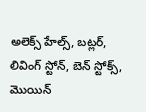అలెక్స్ హేల్స్, బట్లర్, లివింగ్ స్టోన్, బెన్ స్టోక్స్, మొయిన్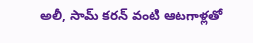అలీ, సామ్ కరన్ వంటి ఆటగాళ్లతో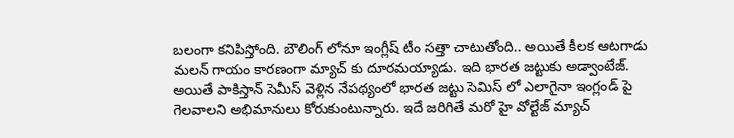బలంగా కనిపిస్తోంది. బౌలింగ్ లోనూ ఇంగ్లీష్ టీం సత్తా చాటుతోంది.. అయితే కీలక ఆటగాడు మలన్ గాయం కారణంగా మ్యాచ్ కు దూరమయ్యాడు. ఇది భారత జట్టుకు అడ్వాంటేజ్. అయితే పాకిస్తాన్ సెమీస్ వెళ్లిన నేపథ్యంలో భారత జట్టు సెమిస్ లో ఎలాగైనా ఇంగ్లండ్ పై గెలవాలని అభిమానులు కోరుకుంటున్నారు. ఇదే జరిగితే మరో హై వోల్టేజ్ మ్యాచ్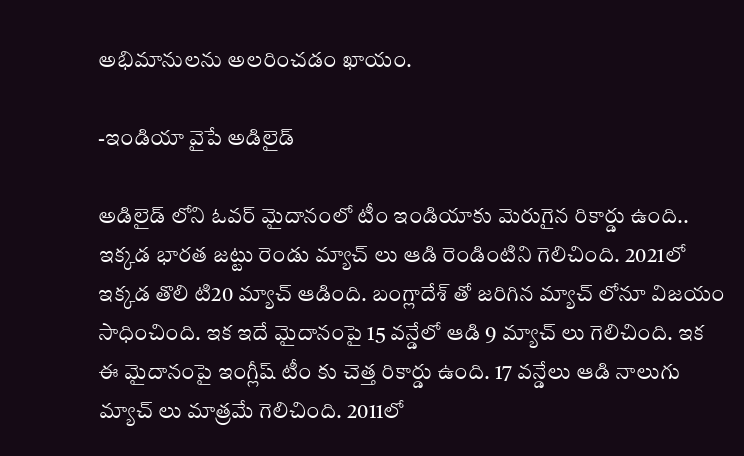అభిమానులను అలరించడం ఖాయం.

-ఇండియా వైపే అడిలైడ్

అడిలైడ్ లోని ఓవర్ మైదానంలో టీం ఇండియాకు మెరుగైన రికార్డు ఉంది.. ఇక్కడ భారత జట్టు రెండు మ్యాచ్ లు ఆడి రెండింటిని గెలిచింది. 2021లో ఇక్కడ తొలి టి20 మ్యాచ్ ఆడింది. బంగ్లాదేశ్ తో జరిగిన మ్యాచ్ లోనూ విజయం సాధించింది. ఇక ఇదే మైదానంపై 15 వన్డేలో ఆడి 9 మ్యాచ్ లు గెలిచింది. ఇక ఈ మైదానంపై ఇంగ్లీష్ టీం కు చెత్త రికార్డు ఉంది. 17 వన్డేలు ఆడి నాలుగు మ్యాచ్ లు మాత్రమే గెలిచింది. 2011లో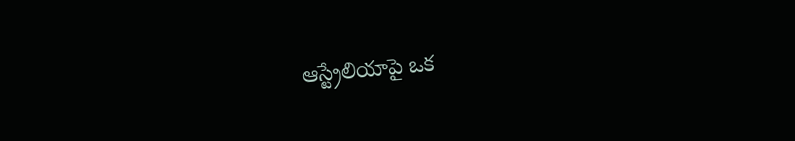ఆస్ట్రేలియాపై ఒక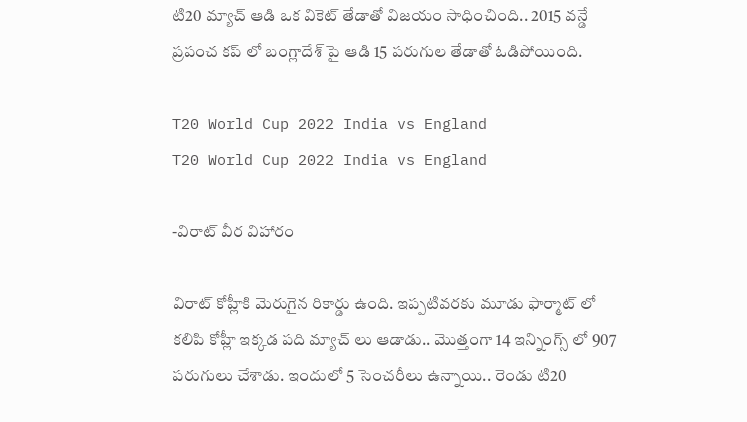టి20 మ్యాచ్ ఆడి ఒక వికెట్ తేడాతో విజయం సాధించింది.. 2015 వన్డే ప్రపంచ కప్ లో బంగ్లాదేశ్ పై ఆడి 15 పరుగుల తేడాతో ఓడిపోయింది.

T20 World Cup 2022 India vs England
T20 World Cup 2022 India vs England

-విరాట్ వీర విహారం

విరాట్ కోహ్లీకి మెరుగైన రికార్డు ఉంది. ఇప్పటివరకు మూడు ఫార్మాట్ లో కలిపి కోహ్లీ ఇక్కడ పది మ్యాచ్ లు ఆడాడు.. మొత్తంగా 14 ఇన్నింగ్స్ లో 907 పరుగులు చేశాడు. ఇందులో 5 సెంచరీలు ఉన్నాయి.. రెండు టి20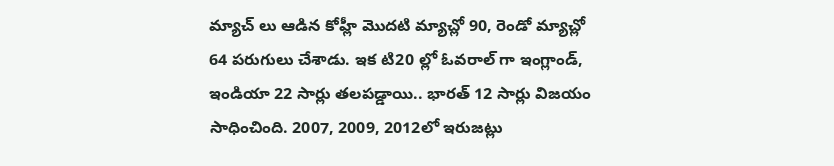మ్యాచ్ లు ఆడిన కోహ్లీ మొదటి మ్యాచ్లో 90, రెండో మ్యాచ్లో 64 పరుగులు చేశాడు. ఇక టి20 ల్లో ఓవరాల్ గా ఇంగ్లాండ్, ఇండియా 22 సార్లు తలపడ్డాయి.. భారత్ 12 సార్లు విజయం సాధించింది. 2007, 2009, 2012లో ఇరుజట్లు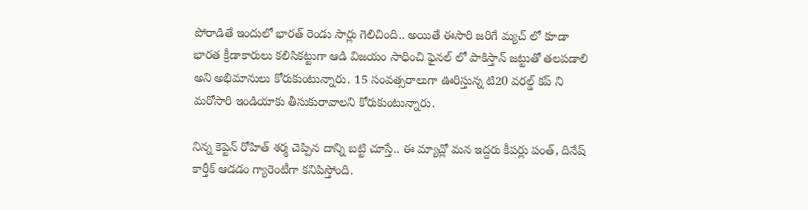పోరాడితే ఇందులో భారత్ రెండు సార్లు గెలిచింది.. అయితే ఈసారి జరిగే మ్యచ్ లో కూడా భారత క్రీడాకారులు కలిసికట్టుగా ఆడి విజయం సాధించి ఫైనల్ లో పాకిస్తాన్ జట్టుతో తలపడాలి అని అభిమానులు కోరుకుంటున్నారు. 15 సంవత్సరాలుగా ఊరిస్తున్న టి20 వరల్డ్ కప్ ని మరోసారి ఇండియాకు తీసుకురావాలని కోరుకుంటున్నారు.

నిన్న కెప్టెన్ రోహిత్ శర్మ చెప్పిన దాన్ని బట్టి చూస్తే.. ఈ మ్యాచ్లో మన ఇద్దరు కీపర్లు పంత్, దినేష్ కార్తీక్ ఆడడం గ్యారెంటీగా కనిపిస్తోంది.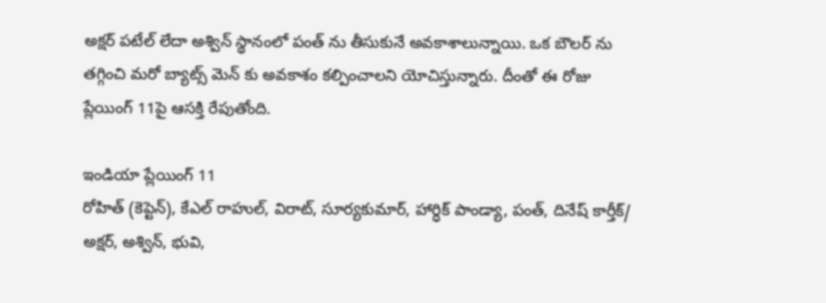అక్షర్ పటేల్ లేదా అశ్విన్ స్థానంలో పంత్ ను తీసుకునే అవకాశాలున్నాయి. ఒక బౌలర్ ను తగ్గించి మరో బ్యాట్స్ మెన్ కు అవకాశం కల్పించాలని యోచిస్తున్నారు. దీంతో ఈ రోజు ప్లేయింగ్ 11పై ఆసక్తి రేపుతోంది.

ఇండియా ప్లేయింగ్ 11
రోహిత్ (కెప్టెన్), కేఎల్ రాహుల్, విరాట్, సూర్యకుమార్, హార్ధిక్ పాండ్యా, పంత్, దినేష్ కార్తీక్/ అక్షర్, అశ్విన్, భువి,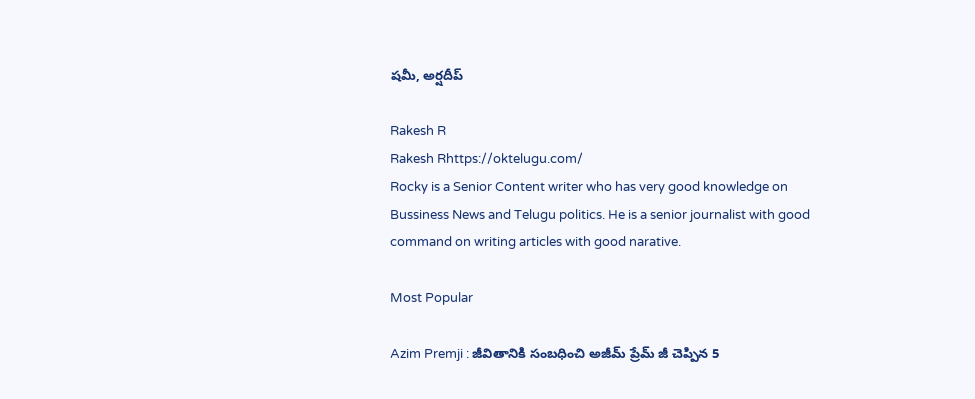షమీ, అర్షదీప్

Rakesh R
Rakesh Rhttps://oktelugu.com/
Rocky is a Senior Content writer who has very good knowledge on Bussiness News and Telugu politics. He is a senior journalist with good command on writing articles with good narative.

Most Popular

Azim Premji : జీవితానికి సంబధించి అజీమ్ ప్రేమ్ జీ చెప్పిన 5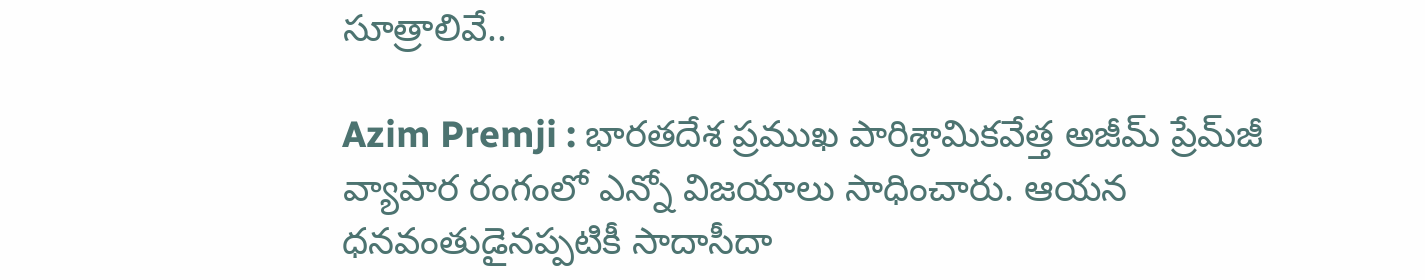సూత్రాలివే..

Azim Premji : భారతదేశ ప్రముఖ పారిశ్రామికవేత్త అజీమ్ ప్రేమ్‌జీ వ్యాపార రంగంలో ఎన్నో విజయాలు సాధించారు. ఆయన ధనవంతుడైనప్పటికీ సాదాసీదా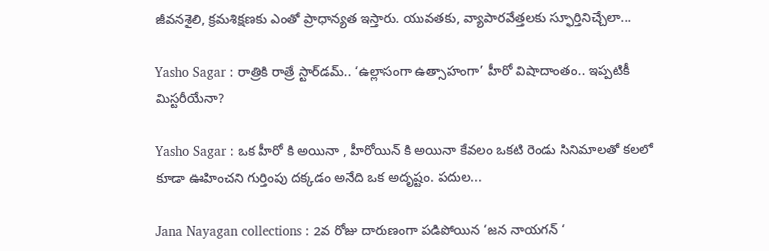జీవనశైలి, క్రమశిక్షణకు ఎంతో ప్రాధాన్యత ఇస్తారు. యువతకు, వ్యాపారవేత్తలకు స్ఫూర్తినిచ్చేలా...

Yasho Sagar : రాత్రికి రాత్రే స్టార్‌డమ్.. ‘ఉల్లాసంగా ఉత్సాహంగా’ హీరో విషాదాంతం.. ఇప్పటికీ మిస్టరీయేనా?

Yasho Sagar : ఒక హీరో కి అయినా , హీరోయిన్ కి అయినా కేవలం ఒకటి రెండు సినిమాలతో కలలో కూడా ఊహించని గుర్తింపు దక్కడం అనేది ఒక అదృష్టం. పదుల...

Jana Nayagan collections : 2వ రోజు దారుణంగా పడిపోయిన ‘జన నాయగన్ ‘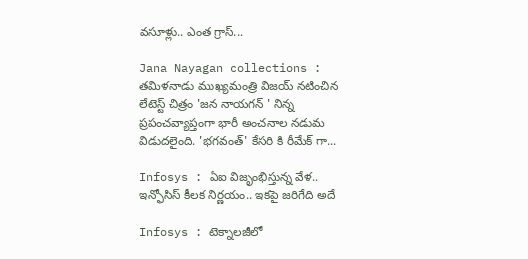వసూళ్లు.. ఎంత గ్రాస్...

Jana Nayagan collections : తమిళనాడు ముఖ్యమంత్రి విజయ్ నటించిన లేటెస్ట్ చిత్రం 'జన నాయగన్ ' నిన్న ప్రపంచవ్యాప్తంగా భారీ అంచనాల నడుమ విడుదలైంది. 'భగవంత్' కేసరి కి రీమేక్ గా...

Infosys : ఏఐ విజృంభిస్తున్న వేళ.. ఇన్ఫోసిస్ కీలక నిర్ణయం.. ఇకపై జరిగేది అదే

Infosys : టెక్నాలజీలో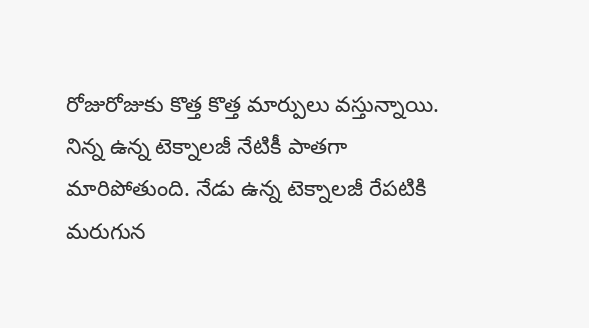రోజురోజుకు కొత్త కొత్త మార్పులు వస్తున్నాయి. నిన్న ఉన్న టెక్నాలజీ నేటికీ పాతగా మారిపోతుంది. నేడు ఉన్న టెక్నాలజీ రేపటికి మరుగున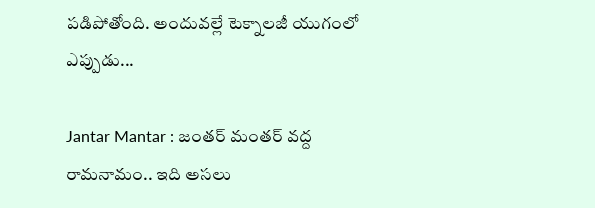పడిపోతోంది. అందువల్లే టెక్నాలజీ యుగంలో ఎప్పుడు...

Jantar Mantar : జంతర్ మంతర్ వద్ద రామనామం.. ఇది అసలు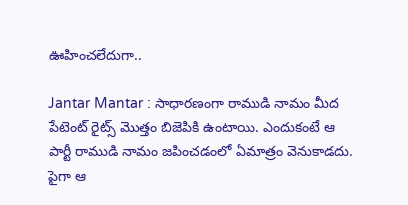ఊహించలేదుగా..

Jantar Mantar : సాధారణంగా రాముడి నామం మీద పేటెంట్ రైట్స్ మొత్తం బిజెపికి ఉంటాయి. ఎందుకంటే ఆ పార్టీ రాముడి నామం జపించడంలో ఏమాత్రం వెనుకాడదు. పైగా ఆ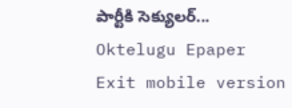పార్టీకి సెక్యులర్...
Oktelugu Epaper
Exit mobile version